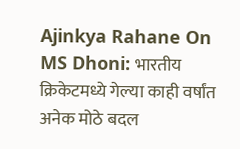Ajinkya Rahane On MS Dhoni: भारतीय क्रिकेटमध्ये गेल्या काही वर्षांत अनेक मोठे बदल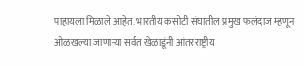पाहायला मिळाले आहेत. भारतीय कसोटी संघातील प्रमुख फलंदाज म्हणून ओळखल्या जाणाऱ्या सर्वत खेळाडूंनी आंतरराष्ट्रीय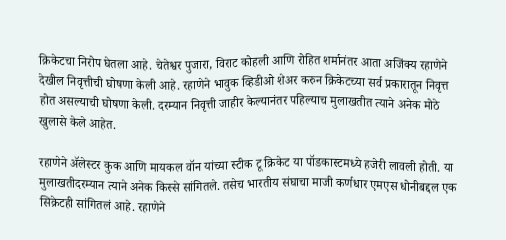क्रिकेटचा निरोप घेतला आहे. चेतेश्वर पुजारा, विराट कोहली आणि रोहित शर्मानंतर आता अजिंक्य रहाणेने देखील निवृत्तीची घोषणा केली आहे. रहाणेने भावुक व्हिडीओ शेअर करुन क्रिकेटच्या सर्व प्रकारातून निवृत्त होत असल्याची घोषणा केली. दरम्यान निवृत्ती जाहीर केल्यानंतर पहिल्याच मुलाखतीत त्याने अनेक मोठे खुलासे केले आहेत.

रहाणेने ॲलेस्टर कुक आणि मायकल वॉन यांच्या स्टीक टू क्रिकेट या पॉडकास्टमध्ये हजेरी लावली होती. या मुलाखतीदरम्यान त्याने अनेक किस्से सांगितले. तसेच भारतीय संघाचा माजी कर्णधार एमएस धोनीबद्दल एक सिक्रेटही सांगितलं आहे. रहाणेने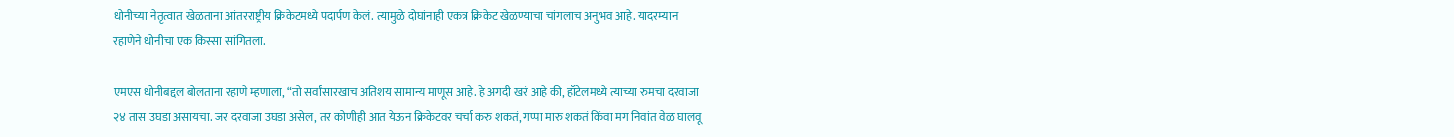धोनीच्या नेतृत्वात खेळताना आंतरराष्ट्रीय क्रिकेटमध्ये पदार्पण केलं. त्यामुळे दोघांनाही एकत्र क्रिकेट खेळण्याचा चांगलाच अनुभव आहे. यादरम्यान रहाणेने धोनीचा एक किस्सा सांगितला.

एमएस धोनीबद्दल बोलताना रहाणे म्हणाला, “तो सर्वांसारखाच अतिशय सामान्य माणूस आहे. हे अगदी खरं आहे की, हॉटेलमध्ये त्याच्या रुमचा दरवाजा २४ तास उघडा असायचा. जर दरवाजा उघडा असेल, तर कोणीही आत येऊन क्रिकेटवर चर्चा करु शकतं, गप्पा मारु शकतं किंवा मग निवांत वेळ घालवू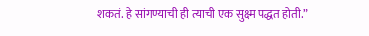शकतं. हे सांगण्याची ही त्याची एक सुक्ष्म पद्धत होती.”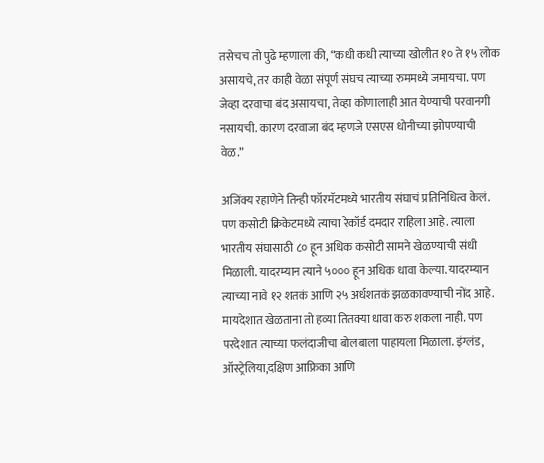तसेचच तो पुढे म्हणाला की, “कधी कधी त्याच्या खोलीत १० ते १५ लोक असायचे, तर काही वेळा संपूर्ण संघच त्याच्या रुममध्ये जमायचा. पण जेव्हा दरवाचा बंद असायचा, तेव्हा कोणालाही आत येण्याची परवानगी नसायची. कारण दरवाजा बंद म्हणजे एसएस धोनीच्या झोपण्याची वेळ.”

अजिंक्य रहाणेने तिन्ही फॉरमॅटमध्ये भारतीय संघाचं प्रतिनिधित्व केलं. पण कसोटी क्रिकेटमध्ये त्याचा रेकॉर्ड दमदार राहिला आहे. त्याला भारतीय संघासाठी ८० हून अधिक कसोटी सामने खेळण्याची संधी मिळाली. यादरम्यान त्याने ५००० हून अधिक धावा केल्या. यादरम्यान त्याच्या नावे १२ शतकं आणि २५ अर्धशतकं झळकावण्याची नोंद आहे. मायदेशात खेळताना तो हव्या तितक्या धावा करु शकला नाही. पण परदेशात त्याच्या फलंदाजीचा बोलबाला पाहायला मिळाला. इंग्लंड, ऑस्ट्रेलिया,दक्षिण आफ्रिका आणि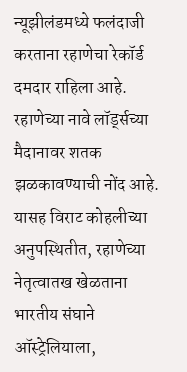न्यूझीलंडमध्ये फलंदाजी करताना रहाणेचा रेकॉर्ड दमदार राहिला आहे. रहाणेच्या नावे लॉर्ड्सच्या मैदानावर शतक झळकावण्याची नोंद आहे. यासह विराट कोहलीच्या अनुपस्थितीत, रहाणेच्या नेतृत्वातख खेळताना भारतीय संघाने ऑस्ट्रेलियाला,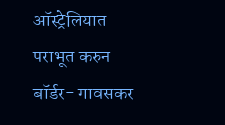ऑस्ट्रेलियात पराभूत करुन बॉर्डर- गावसकर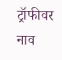ट्रॉफीवर नाव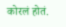कोरलं होतं.